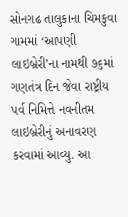સોનગઢ તાલુકાના ચિમકુવા ગામમાં ‘આપણી લાઇબ્રેરી’ના નામથી ૭૬માં ગણતંત્ર દિન જેવા રાષ્ટ્રીય પર્વ નિમિત્તે નવનીતમ લાઇબ્રેરીનું અનાવરણ કરવામાં આવ્યુ. આ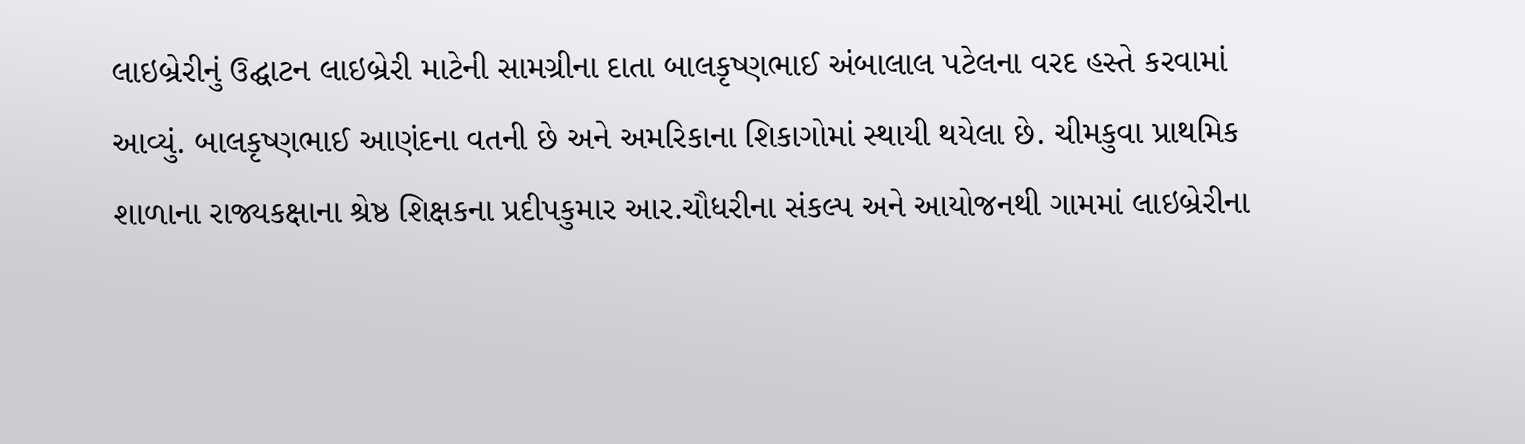લાઇબ્રેરીનું ઉદ્ઘાટન લાઇબ્રેરી માટેની સામગ્રીના દાતા બાલકૃષ્ણભાઈ અંબાલાલ પટેલના વરદ હસ્તે કરવામાં આવ્યું. બાલકૃષ્ણભાઈ આણંદના વતની છે અને અમરિકાના શિકાગોમાં સ્થાયી થયેલા છે. ચીમકુવા પ્રાથમિક શાળાના રાજ્યકક્ષાના શ્રેષ્ઠ શિક્ષકના પ્રદીપકુમાર આર.ચૌધરીના સંકલ્પ અને આયોજનથી ગામમાં લાઇબ્રેરીના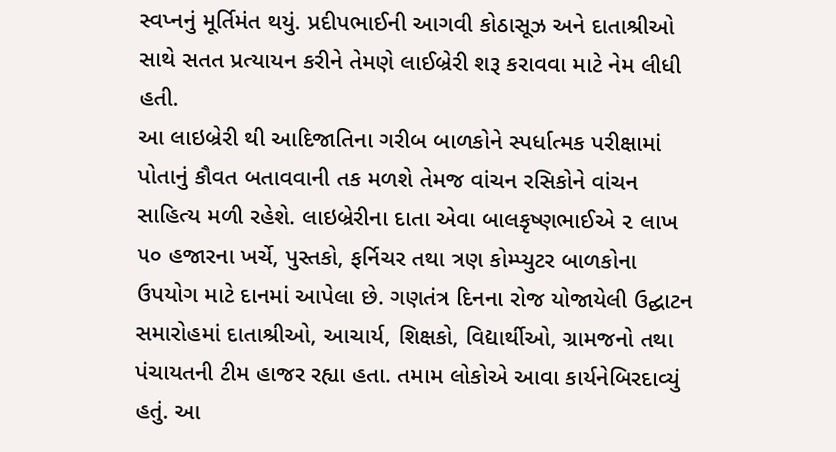સ્વપ્નનું મૂર્તિમંત થયું. પ્રદીપભાઈની આગવી કોઠાસૂઝ અને દાતાશ્રીઓ સાથે સતત પ્રત્યાયન કરીને તેમણે લાઈબ્રેરી શરૂ કરાવવા માટે નેમ લીધી હતી.
આ લાઇબ્રેરી થી આદિજાતિના ગરીબ બાળકોને સ્પર્ધાત્મક પરીક્ષામાં પોતાનું કૌવત બતાવવાની તક મળશે તેમજ વાંચન રસિકોને વાંચન સાહિત્ય મળી રહેશે. લાઇબ્રેરીના દાતા એવા બાલકૃષ્ણભાઈએ ૨ લાખ ૫૦ હજારના ખર્ચે, પુસ્તકો, ફર્નિચર તથા ત્રણ કોમ્પ્યુટર બાળકોના ઉપયોગ માટે દાનમાં આપેલા છે. ગણતંત્ર દિનના રોજ યોજાયેલી ઉદ્ઘાટન સમારોહમાં દાતાશ્રીઓ, આચાર્ય, શિક્ષકો, વિદ્યાર્થીઓ, ગ્રામજનો તથા પંચાયતની ટીમ હાજર રહ્યા હતા. તમામ લોકોએ આવા કાર્યનેબિરદાવ્યું હતું. આ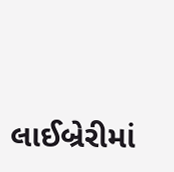લાઈબ્રેરીમાં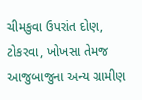ચીમકુવા ઉપરાંત દોણ, ટોકરવા, ખોખસા તેમજ આજુબાજુના અન્ય ગ્રામીણ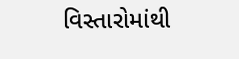વિસ્તારોમાંથી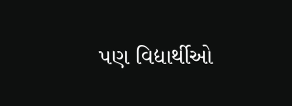પણ વિદ્યાર્થીઓ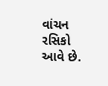વાંચન રસિકો આવે છે.